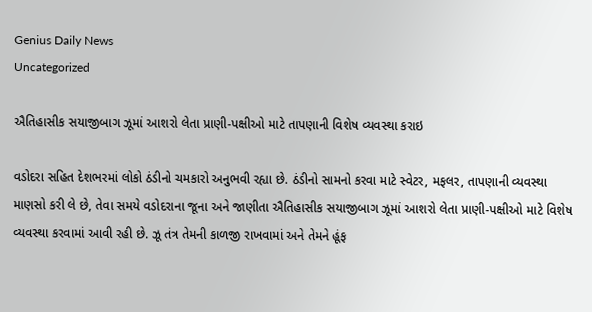Genius Daily News
Uncategorized

ઐતિહાસીક સયાજીબાગ ઝૂમાં આશરો લેતા પ્રાણી-પક્ષીઓ માટે તાપણાની વિશેષ વ્યવસ્થા કરાઇ

વડોદરા સહિત દેશભરમાં લોકો ઠંડીનો ચમકારો અનુભવી રહ્યા છે. ઠંડીનો સામનો કરવા માટે સ્વેટર, મફલર, તાપણાની વ્યવસ્થા માણસો કરી લે છે, તેવા સમયે વડોદરાના જૂના અને જાણીતા ઐતિહાસીક સયાજીબાગ ઝૂમાં આશરો લેતા પ્રાણી-પક્ષીઓ માટે વિશેષ વ્યવસ્થા કરવામાં આવી રહી છે. ઝૂ તંત્ર તેમની કાળજી રાખવામાં અને તેમને હૂંફ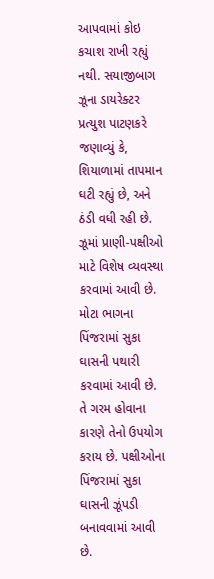આપવામાં કોઇ કચાશ રાખી રહ્યું નથી. સયાજીબાગ ઝૂના ડાયરેક્ટર પ્રત્યુશ પાટણકરે જણાવ્યું કે, શિયાળામાં તાપમાન ઘટી રહ્યું છે, અને ઠંડી વધી રહી છે. ઝૂમાં પ્રાણી-પક્ષીઓ માટે વિશેષ વ્યવસ્થા કરવામાં આવી છે. મોટા ભાગના પિંજરામાં સુકા ઘાસની પથારી કરવામાં આવી છે. તે ગરમ હોવાના કારણે તેનો ઉપયોગ કરાય છે. પક્ષીઓના પિંજરામાં સુકા ઘાસની ઝૂંપડી બનાવવામાં આવી છે.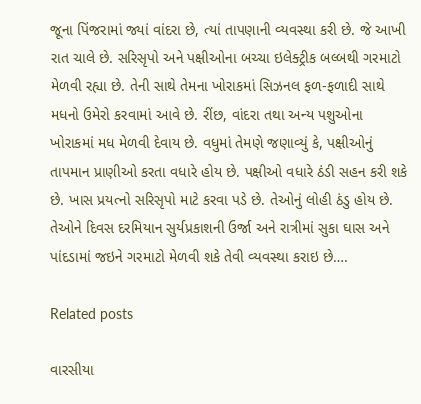જૂના પિંજરામાં જ્યાં વાંદરા છે, ત્યાં તાપણાની વ્યવસ્થા કરી છે. જે આખી રાત ચાલે છે. સરિસૃપો અને પક્ષીઓના બચ્ચા ઇલેક્ટ્રીક બલ્બથી ગરમાટો મેળવી રહ્યા છે. તેની સાથે તેમના ખોરાકમાં સિઝનલ ફળ-ફળાદી સાથે મધનો ઉમેરો કરવામાં આવે છે. રીંછ, વાંદરા તથા અન્ય પશુઓના ખોરાકમાં મધ મેળવી દેવાય છે. વધુમાં તેમણે જણાવ્યું કે, પક્ષીઓનું તાપમાન પ્રાણીઓ કરતા વધારે હોય છે. પક્ષીઓ વધારે ઠંડી સહન કરી શકે છે. ખાસ પ્રયત્નો સરિસૃપો માટે કરવા પડે છે. તેઓનું લોહી ઠંડુ હોય છે. તેઓને દિવસ દરમિયાન સુર્યપ્રકાશની ઉર્જા અને રાત્રીમાં સુકા ઘાસ અને પાંદડામાં જઇને ગરમાટો મેળવી શકે તેવી વ્યવસ્થા કરાઇ છે….

Related posts

વારસીયા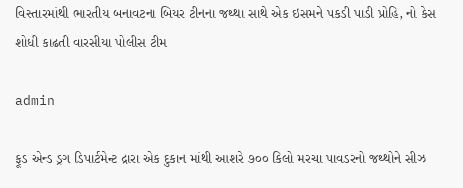વિસ્તારમાંથી ભારતીય બનાવટના બિયર ટીનના જથ્થા સાથે એક ઇસમને પકડી પાડી પ્રોહિ, નો કેસ શોધી કાઢતી વારસીયા પોલીસ ટીમ

admin

ફૂડ એન્ડ ડ્રગ ડિપાર્ટમેન્ટ દ્રારા એક દુકાન માંથી આશરે ૭૦૦ કિલો મરચા પાવડરનો જથ્થોને સીઝ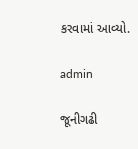કરવામાં આવ્યો.

admin

જૂનીગઢી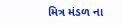મિત્ર મંડળ ના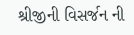શ્રીજીની વિસર્જન ની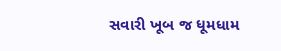સવારી ખૂબ જ ધૂમધામ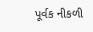પૂર્વક નીકળી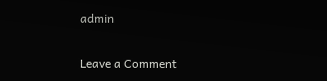admin

Leave a Comment